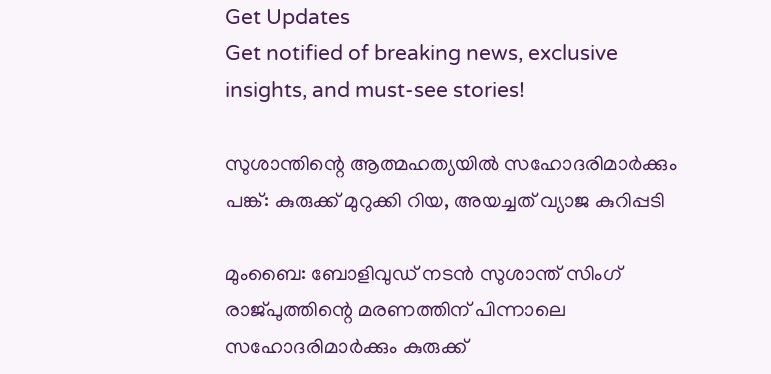Get Updates
Get notified of breaking news, exclusive insights, and must-see stories!

സുശാന്തിന്റെ ആത്മഹത്യയിൽ സഹോദരിമാർക്കും പങ്ക്: കുരുക്ക് മുറുക്കി റിയ, അയച്ചത് വ്യാജ കുറിപ്പടി

മുംബൈ: ബോളിവുഡ് നടൻ സുശാന്ത് സിംഗ് രാജ്പുത്തിന്റെ മരണത്തിന് പിന്നാലെ സഹോദരിമാർക്കും കുരുക്ക്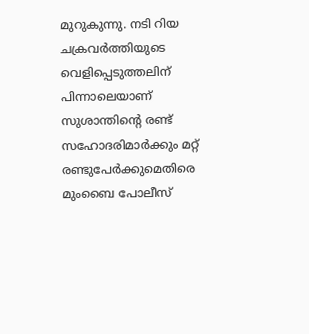മുറുകുന്നു. നടി റിയ ചക്രവർത്തിയുടെ വെളിപ്പെടുത്തലിന് പിന്നാലെയാണ് സുശാന്തിന്റെ രണ്ട് സഹോദരിമാർക്കും മറ്റ് രണ്ടുപേർക്കുമെതിരെ മുംബൈ പോലീസ്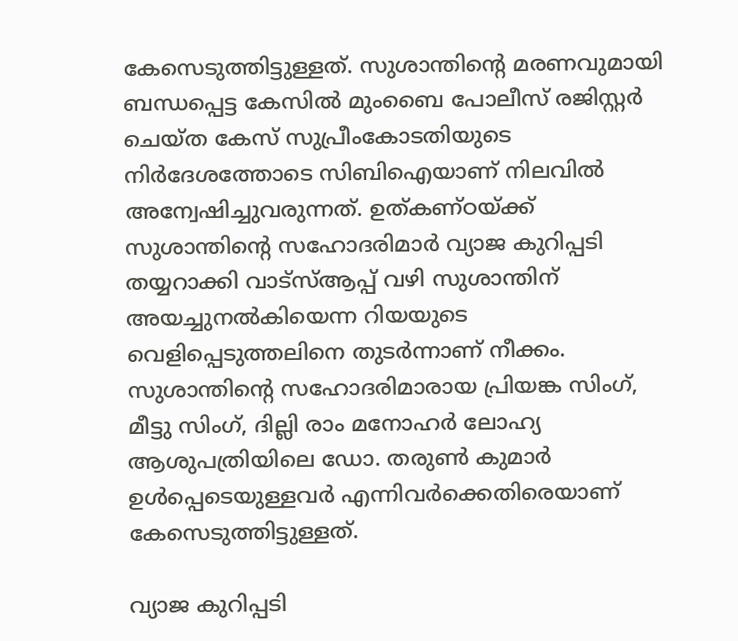കേസെടുത്തിട്ടുള്ളത്. സുശാന്തിന്റെ മരണവുമായി ബന്ധപ്പെട്ട കേസിൽ മുംബൈ പോലീസ് രജിസ്റ്റർ ചെയ്ത കേസ് സുപ്രീംകോടതിയുടെ നിർദേശത്തോടെ സിബിഐയാണ് നിലവിൽ അന്വേഷിച്ചുവരുന്നത്. ഉത്കണ്ഠയ്ക്ക് സുശാന്തിന്റെ സഹോദരിമാർ വ്യാജ കുറിപ്പടി തയ്യറാക്കി വാട്സ്ആപ്പ് വഴി സുശാന്തിന് അയച്ചുനൽകിയെന്ന റിയയുടെ വെളിപ്പെടുത്തലിനെ തുടർന്നാണ് നീക്കം. സുശാന്തിന്റെ സഹോദരിമാരായ പ്രിയങ്ക സിംഗ്, മീട്ടു സിംഗ്, ദില്ലി രാം മനോഹർ ലോഹ്യ ആശുപത്രിയിലെ ഡോ. തരുൺ കുമാർ ഉൾപ്പെടെയുള്ളവർ എന്നിവർക്കെതിരെയാണ് കേസെടുത്തിട്ടുള്ളത്.

വ്യാജ കുറിപ്പടി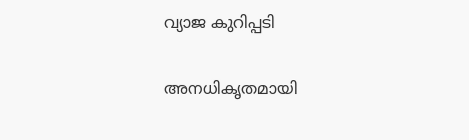വ്യാജ കുറിപ്പടി

അനധികൃതമായി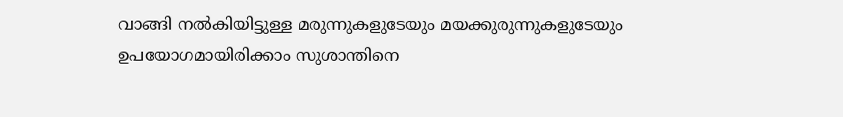വാങ്ങി നൽകിയിട്ടുള്ള മരുന്നുകളുടേയും മയക്കുരുന്നുകളുടേയും ഉപയോഗമായിരിക്കാം സുശാന്തിനെ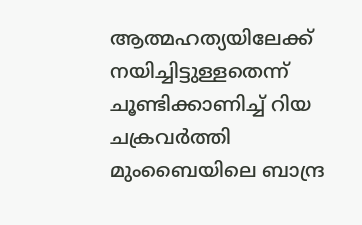ആത്മഹത്യയിലേക്ക് നയിച്ചിട്ടുള്ളതെന്ന് ചൂണ്ടിക്കാണിച്ച് റിയ ചക്രവർത്തി മുംബൈയിലെ ബാന്ദ്ര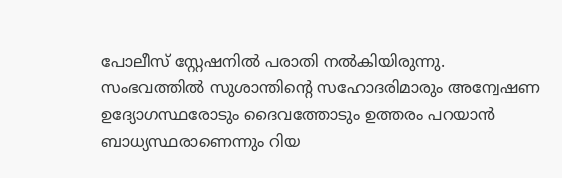പോലീസ് സ്റ്റേഷനിൽ പരാതി നൽകിയിരുന്നു. സംഭവത്തിൽ സുശാന്തിന്റെ സഹോദരിമാരും അന്വേഷണ ഉദ്യോഗസ്ഥരോടും ദൈവത്തോടും ഉത്തരം പറയാൻ ബാധ്യസ്ഥരാണെന്നും റിയ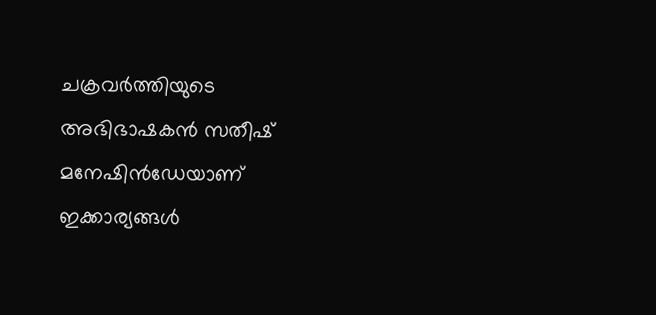ചക്രവർത്തിയുടെ അഭിഭാഷകൻ സതീഷ് മനേഷിൻഡേയാണ് ഇക്കാര്യങ്ങൾ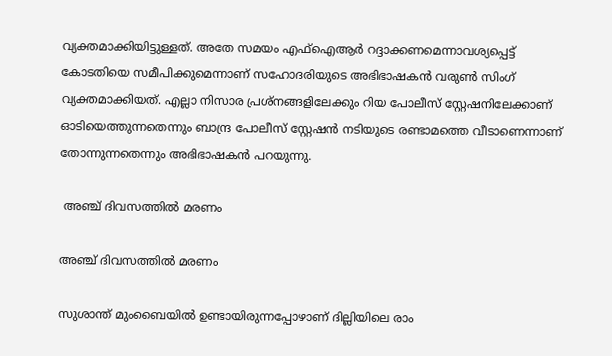വ്യക്തമാക്കിയിട്ടുള്ളത്. അതേ സമയം എഫ്ഐആർ റദ്ദാക്കണമെന്നാവശ്യപ്പെട്ട് കോടതിയെ സമീപിക്കുമെന്നാണ് സഹോദരിയുടെ അഭിഭാഷകൻ വരുൺ സിംഗ് വ്യക്തമാക്കിയത്. എല്ലാ നിസാര പ്രശ്നങ്ങളിലേക്കും റിയ പോലീസ് സ്റ്റേഷനിലേക്കാണ് ഓടിയെത്തുന്നതെന്നും ബാന്ദ്ര പോലീസ് സ്റ്റേഷൻ നടിയുടെ രണ്ടാമത്തെ വീടാണെന്നാണ് തോന്നുന്നതെന്നും അഭിഭാഷകൻ പറയുന്നു.

 അഞ്ച് ദിവസത്തിൽ മരണം

അഞ്ച് ദിവസത്തിൽ മരണം

സുശാന്ത് മുംബൈയിൽ ഉണ്ടായിരുന്നപ്പോഴാണ് ദില്ലിയിലെ രാം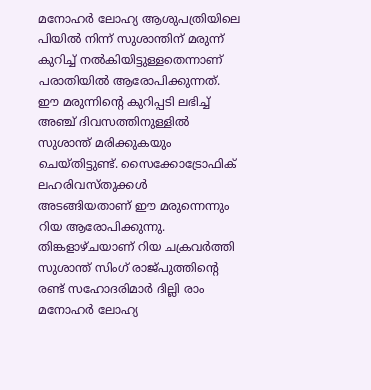മനോഹർ ലോഹ്യ ആശുപത്രിയിലെ പിയിൽ നിന്ന് സുശാന്തിന് മരുന്ന് കുറിച്ച് നൽകിയിട്ടുള്ളതെന്നാണ് പരാതിയിൽ ആരോപിക്കുന്നത്. ഈ മരുന്നിന്റെ കുറിപ്പടി ലഭിച്ച് അഞ്ച് ദിവസത്തിനുള്ളിൽ സുശാന്ത് മരിക്കുകയും ചെയ്തിട്ടുണ്ട്. സൈക്കോട്രോഫിക് ലഹരിവസ്തുക്കൾ അടങ്ങിയതാണ് ഈ മരുന്നെന്നും റിയ ആരോപിക്കുന്നു. തിങ്കളാഴ്ചയാണ് റിയ ചക്രവർത്തി സുശാന്ത് സിംഗ് രാജ്പുത്തിന്റെ രണ്ട് സഹോദരിമാർ ദില്ലി രാം മനോഹർ ലോഹ്യ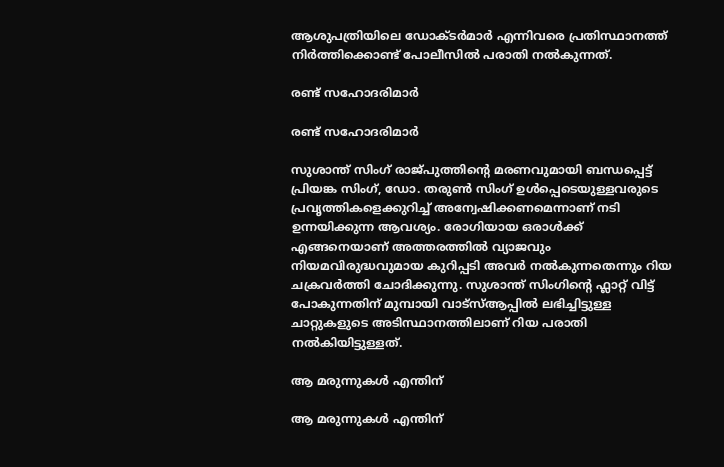ആശുപത്രിയിലെ ഡോക്ടർമാർ എന്നിവരെ പ്രതിസ്ഥാനത്ത് നിർത്തിക്കൊണ്ട് പോലീസിൽ പരാതി നൽകുന്നത്.

രണ്ട് സഹോദരിമാർ

രണ്ട് സഹോദരിമാർ

സുശാന്ത് സിംഗ് രാജ്പുത്തിന്റെ മരണവുമായി ബന്ധപ്പെട്ട് പ്രിയങ്ക സിംഗ്, ഡോ. തരുൺ സിംഗ് ഉൾപ്പെടെയുള്ളവരുടെ പ്രവൃത്തികളെക്കുറിച്ച് അന്വേഷിക്കണമെന്നാണ് നടി ഉന്നയിക്കുന്ന ആവശ്യം. രോഗിയായ ഒരാൾക്ക് എങ്ങനെയാണ് അത്തരത്തിൽ വ്യാജവും നിയമവിരുദ്ധവുമായ കുറിപ്പടി അവർ നൽകുന്നതെന്നും റിയ ചക്രവർത്തി ചോദിക്കുന്നു. സുശാന്ത് സിംഗിന്റെ ഫ്ലാറ്റ് വിട്ട് പോകുന്നതിന് മുമ്പായി വാട്സ്ആപ്പിൽ ലഭിച്ചിട്ടുള്ള ചാറ്റുകളുടെ അടിസ്ഥാനത്തിലാണ് റിയ പരാതി നൽകിയിട്ടുള്ളത്.

ആ മരുന്നുകൾ എന്തിന്

ആ മരുന്നുകൾ എന്തിന്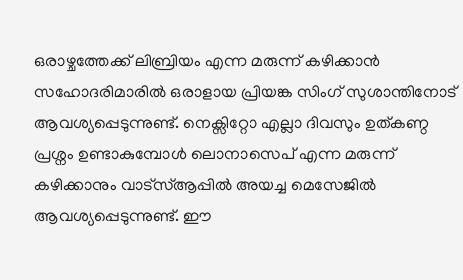ഒരാഴ്ചത്തേക്ക് ലിബ്രിയം എന്ന മരുന്ന് കഴിക്കാൻ സഹോദരിമാരിൽ ഒരാളായ പ്രിയങ്ക സിംഗ് സുശാന്തിനോട് ആവശ്യപ്പെടുന്നുണ്ട്. നെക്സിറ്റോ എല്ലാ ദിവസും ഉത്കണ്ഠ പ്രശ്നം ഉണ്ടാകുമ്പോൾ ലൊനാസെപ് എന്ന മരുന്ന് കഴിക്കാനും വാട്സ്ആപ്പിൽ അയച്ച മെസേജിൽ ആവശ്യപ്പെടുന്നുണ്ട്. ഈ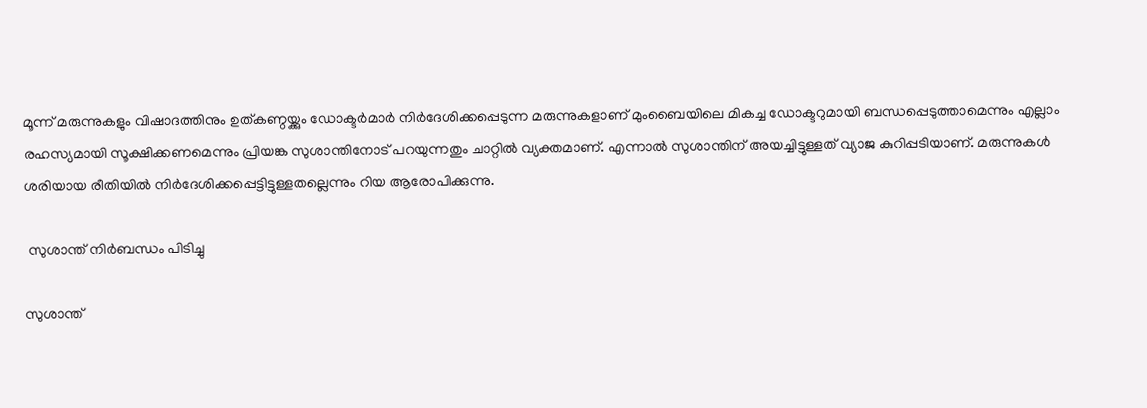മൂന്ന് മരുന്നുകളും വിഷാദത്തിനും ഉത്കണ്ഠയ്ക്കും ഡോക്ടർമാർ നിർദേശിക്കപ്പെടുന്ന മരുന്നുകളാണ് മുംബൈയിലെ മികച്ച ഡോക്ടറുമായി ബന്ധപ്പെടുത്താമെന്നും എല്ലാം രഹസ്യമായി സൂക്ഷിക്കണമെന്നും പ്രിയങ്ക സുശാന്തിനോട് പറയുന്നതും ചാറ്റിൽ വ്യക്തമാണ്. എന്നാൽ സുശാന്തിന് അയച്ചിട്ടുള്ളത് വ്യാജ കുറിപ്പടിയാണ്. മരുന്നുകൾ ശരിയായ രീതിയിൽ നിർദേശിക്കപ്പെട്ടിട്ടുള്ളതല്ലെന്നും റിയ ആരോപിക്കുന്നു.

 സുശാന്ത് നിർബന്ധം പിടിച്ചു

സുശാന്ത്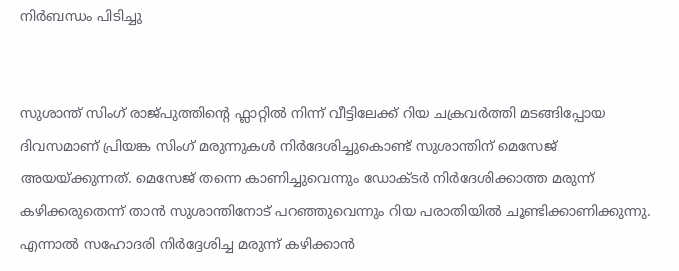നിർബന്ധം പിടിച്ചു


സുശാന്ത് സിംഗ് രാജ്പുത്തിന്റെ ഫ്ലാറ്റിൽ നിന്ന് വീട്ടിലേക്ക് റിയ ചക്രവർത്തി മടങ്ങിപ്പോയ ദിവസമാണ് പ്രിയങ്ക സിംഗ് മരുന്നുകൾ നിർദേശിച്ചുകൊണ്ട് സുശാന്തിന് മെസേജ് അയയ്ക്കുന്നത്. മെസേജ് തന്നെ കാണിച്ചുവെന്നും ഡോക്ടർ നിർദേശിക്കാത്ത മരുന്ന് കഴിക്കരുതെന്ന് താൻ സുശാന്തിനോട് പറഞ്ഞുവെന്നും റിയ പരാതിയിൽ ചൂണ്ടിക്കാണിക്കുന്നു. എന്നാൽ സഹോദരി നിർദ്ദേശിച്ച മരുന്ന് കഴിക്കാൻ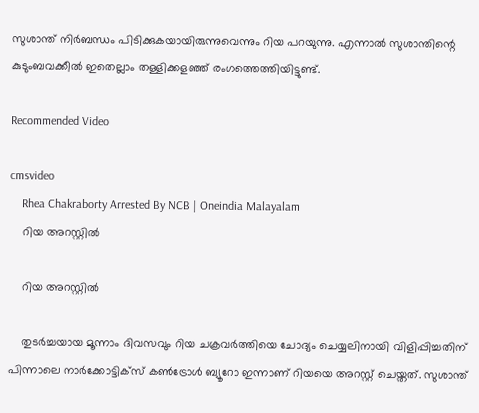സുശാന്ത് നിർബന്ധം പിടിക്കുകയായിരുന്നുവെന്നും റിയ പറയുന്നു. എന്നാൽ സുശാന്തിന്റെ കുടുംബവക്കീൽ ഇതെല്ലാം തള്ളിക്കളഞ്ഞ് രംഗത്തെത്തിയിട്ടുണ്ട്.

Recommended Video

cmsvideo
    Rhea Chakraborty Arrested By NCB | Oneindia Malayalam
    റിയ അറസ്റ്റിൽ

    റിയ അറസ്റ്റിൽ

    തുടർച്ചയായ മൂന്നാം ദിവസവും റിയ ചക്രവർത്തിയെ ചോദ്യം ചെയ്യലിനായി വിളിപ്പിച്ചതിന് പിന്നാലെ നാർക്കോട്ടിക്സ് കൺട്രോൾ ബ്യൂറോ ഇന്നാണ് റിയയെ അറസ്റ്റ് ചെയ്തത്. സുശാന്ത്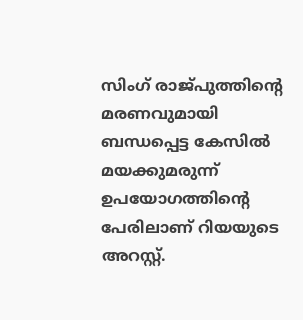സിംഗ് രാജ്പുത്തിന്റെ മരണവുമായി ബന്ധപ്പെട്ട കേസിൽ മയക്കുമരുന്ന് ഉപയോഗത്തിന്റെ പേരിലാണ് റിയയുടെ അറസ്റ്റ്.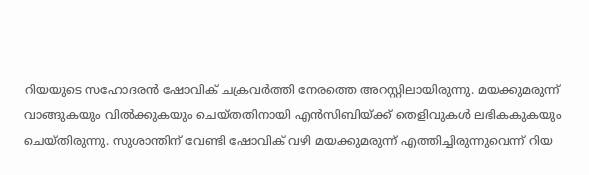റിയയുടെ സഹോദരൻ ഷോവിക് ചക്രവർത്തി നേരത്തെ അറസ്റ്റിലായിരുന്നു. മയക്കുമരുന്ന് വാങ്ങുകയും വിൽക്കുകയും ചെയ്തതിനായി എൻസിബിയ്ക്ക് തെളിവുകൾ ലഭികകുകയും ചെയ്തിരുന്നു. സുശാന്തിന് വേണ്ടി ഷോവിക് വഴി മയക്കുമരുന്ന് എത്തിച്ചിരുന്നുവെന്ന് റിയ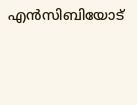എൻസിബിയോട്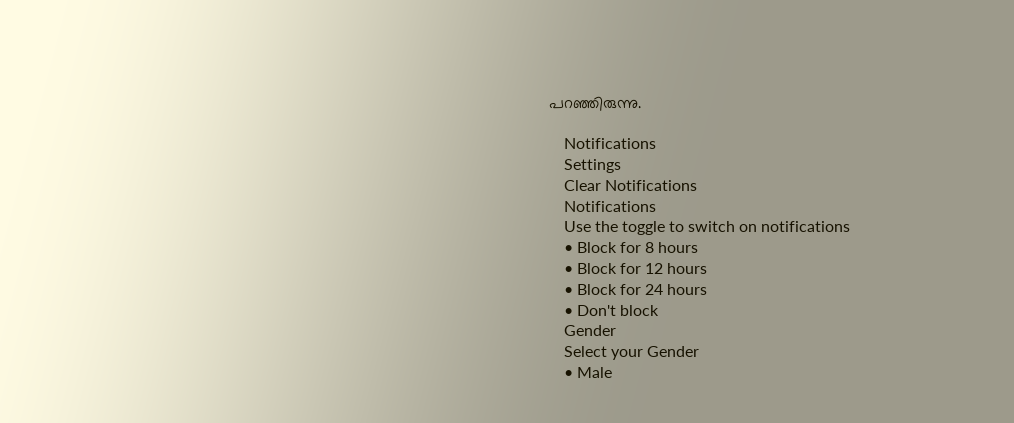പറഞ്ഞിരുന്നു.

    Notifications
    Settings
    Clear Notifications
    Notifications
    Use the toggle to switch on notifications
    • Block for 8 hours
    • Block for 12 hours
    • Block for 24 hours
    • Don't block
    Gender
    Select your Gender
    • Male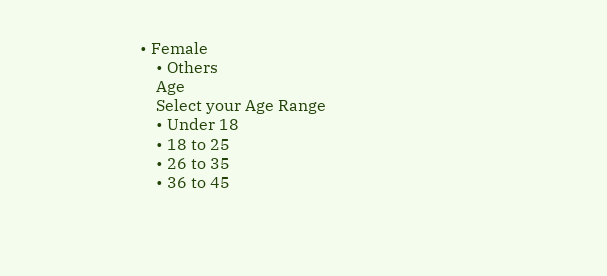• Female
    • Others
    Age
    Select your Age Range
    • Under 18
    • 18 to 25
    • 26 to 35
    • 36 to 45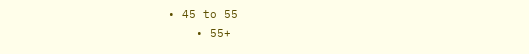• 45 to 55
    • 55+